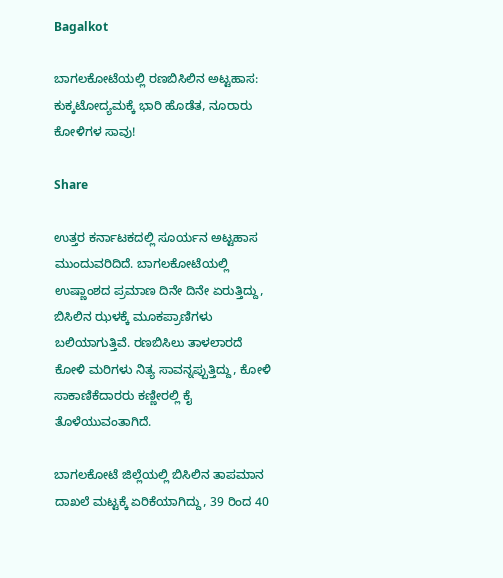Bagalkot

ಬಾಗಲಕೋಟೆಯಲ್ಲಿ ರಣಬಿಸಿಲಿನ ಅಟ್ಟಹಾಸ: ಕುಕ್ಕಟೋದ್ಯಮಕ್ಕೆ ಭಾರಿ ಹೊಡೆತ, ನೂರಾರು ಕೋಳಿಗಳ ಸಾವು!

Share

ಉತ್ತರ ಕರ್ನಾಟಕದಲ್ಲಿ ಸೂರ್ಯನ ಅಟ್ಟಹಾಸ ಮುಂದುವರಿದಿದೆ. ಬಾಗಲಕೋಟೆಯಲ್ಲಿ ಉಷ್ಣಾಂಶದ ಪ್ರಮಾಣ ದಿನೇ ದಿನೇ ಏರುತ್ತಿದ್ದು, ಬಿಸಿಲಿನ ಝಳಕ್ಕೆ ಮೂಕಪ್ರಾಣಿಗಳು ಬಲಿಯಾಗುತ್ತಿವೆ. ರಣಬಿಸಿಲು ತಾಳಲಾರದೆ ಕೋಳಿ ಮರಿಗಳು ನಿತ್ಯ ಸಾವನ್ನಪ್ಪುತ್ತಿದ್ದು, ಕೋಳಿ ಸಾಕಾಣಿಕೆದಾರರು ಕಣ್ಣೀರಲ್ಲಿ ಕೈ ತೊಳೆಯುವಂತಾಗಿದೆ.

ಬಾಗಲಕೋಟೆ ಜಿಲ್ಲೆಯಲ್ಲಿ ಬಿಸಿಲಿನ ತಾಪಮಾನ ದಾಖಲೆ ಮಟ್ಟಕ್ಕೆ ಏರಿಕೆಯಾಗಿದ್ದು, 39 ರಿಂದ 40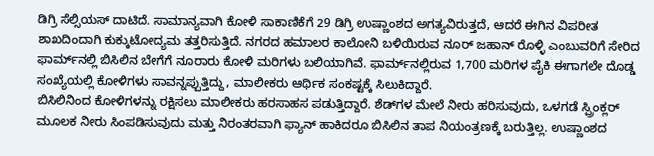ಡಿಗ್ರಿ ಸೆಲ್ಸಿಯಸ್ ದಾಟಿದೆ. ಸಾಮಾನ್ಯವಾಗಿ ಕೋಳಿ ಸಾಕಾಣಿಕೆಗೆ 29 ಡಿಗ್ರಿ ಉಷ್ಣಾಂಶದ ಅಗತ್ಯವಿರುತ್ತದೆ, ಆದರೆ ಈಗಿನ ವಿಪರೀತ ಶಾಖದಿಂದಾಗಿ ಕುಕ್ಕುಟೋದ್ಯಮ ತತ್ತರಿಸುತ್ತಿದೆ. ನಗರದ ಹಮಾಲರ ಕಾಲೋನಿ ಬಳಿಯಿರುವ ನೂರ್ ಜಹಾನ್ ರೊಳ್ಳಿ ಎಂಬುವರಿಗೆ ಸೇರಿದ ಫಾರ್ಮ್‌ನಲ್ಲಿ ಬಿಸಿಲಿನ ಬೇಗೆಗೆ ನೂರಾರು ಕೋಳಿ ಮರಿಗಳು ಬಲಿಯಾಗಿವೆ. ಫಾರ್ಮ್‌ನಲ್ಲಿರುವ 1,700 ಮರಿಗಳ ಪೈಕಿ ಈಗಾಗಲೇ ದೊಡ್ಡ ಸಂಖ್ಯೆಯಲ್ಲಿ ಕೋಳಿಗಳು ಸಾವನ್ನಪ್ಪುತ್ತಿದ್ದು, ಮಾಲೀಕರು ಆರ್ಥಿಕ ಸಂಕಷ್ಟಕ್ಕೆ ಸಿಲುಕಿದ್ದಾರೆ.
ಬಿಸಿಲಿನಿಂದ ಕೋಳಿಗಳನ್ನು ರಕ್ಷಿಸಲು ಮಾಲೀಕರು ಹರಸಾಹಸ ಪಡುತ್ತಿದ್ದಾರೆ. ಶೆಡ್‌ಗಳ ಮೇಲೆ ನೀರು ಹರಿಸುವುದು, ಒಳಗಡೆ ಸ್ಪ್ರಿಂಕ್ಲರ್ ಮೂಲಕ ನೀರು ಸಿಂಪಡಿಸುವುದು ಮತ್ತು ನಿರಂತರವಾಗಿ ಫ್ಯಾನ್ ಹಾಕಿದರೂ ಬಿಸಿಲಿನ ತಾಪ ನಿಯಂತ್ರಣಕ್ಕೆ ಬರುತ್ತಿಲ್ಲ. ಉಷ್ಣಾಂಶದ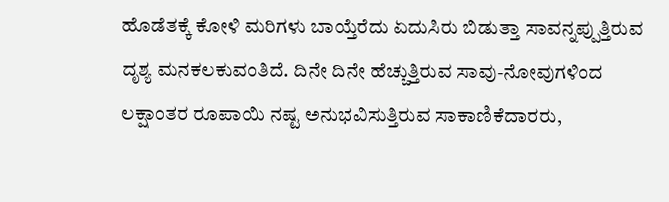ಹೊಡೆತಕ್ಕೆ ಕೋಳಿ ಮರಿಗಳು ಬಾಯ್ತೆರೆದು ಏದುಸಿರು ಬಿಡುತ್ತಾ ಸಾವನ್ನಪ್ಪುತ್ತಿರುವ ದೃಶ್ಯ ಮನಕಲಕುವಂತಿದೆ. ದಿನೇ ದಿನೇ ಹೆಚ್ಚುತ್ತಿರುವ ಸಾವು-ನೋವುಗಳಿಂದ ಲಕ್ಷಾಂತರ ರೂಪಾಯಿ ನಷ್ಟ ಅನುಭವಿಸುತ್ತಿರುವ ಸಾಕಾಣಿಕೆದಾರರು,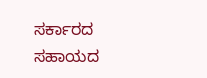ಸರ್ಕಾರದ ಸಹಾಯದ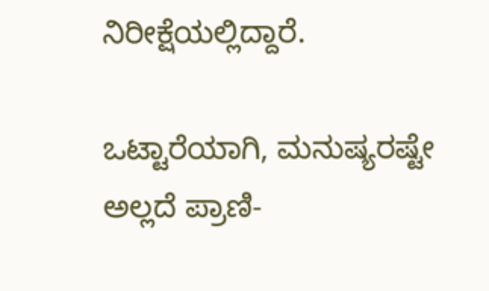ನಿರೀಕ್ಷೆಯಲ್ಲಿದ್ದಾರೆ.

ಒಟ್ಟಾರೆಯಾಗಿ, ಮನುಷ್ಯರಷ್ಟೇ ಅಲ್ಲದೆ ಪ್ರಾಣಿ-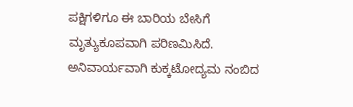ಪಕ್ಷಿಗಳಿಗೂ ಈ ಬಾರಿಯ ಬೇಸಿಗೆ ಮೃತ್ಯುಕೂಪವಾಗಿ ಪರಿಣಮಿಸಿದೆ. ಅನಿವಾರ್ಯವಾಗಿ ಕುಕ್ಕಟೋದ್ಯಮ ನಂಬಿದ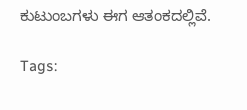ಕುಟುಂಬಗಳು ಈಗ ಆತಂಕದಲ್ಲಿವೆ.

Tags: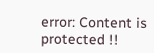error: Content is protected !!